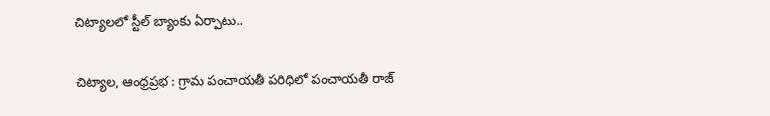చిట్యాలలో స్టీల్ బ్యాంకు ఏర్పాటు..

చిట్యాల, ఆంధ్రప్రభ : గ్రామ పంచాయతీ పరిధిలో పంచాయతీ రాజ్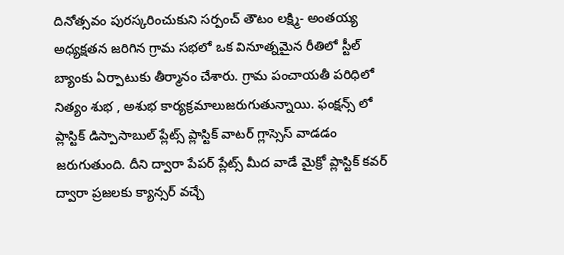దినోత్సవం పురస్కరించుకుని సర్పంచ్ తౌటం లక్ష్మి- అంతయ్య అధ్యక్షతన జరిగిన గ్రామ సభలో ఒక వినూత్నమైన రీతిలో స్టీల్ బ్యాంకు ఏర్పాటుకు తీర్మానం చేశారు. గ్రామ పంచాయతీ పరిధిలో నిత్యం శుభ , అశుభ కార్యక్రమాలుజరుగుతున్నాయి. ఫంక్షన్స్ లో ప్లాస్టిక్ డిస్పాసాబుల్ ప్లేట్స్ ప్లాస్టిక్ వాటర్ గ్లాస్సెస్ వాడడం జరుగుతుంది. దీని ద్వారా పేపర్ ప్లేట్స్ మీద వాడే మైక్రో ప్లాస్టిక్ కవర్ ద్వారా ప్రజలకు క్యాన్సర్ వచ్చే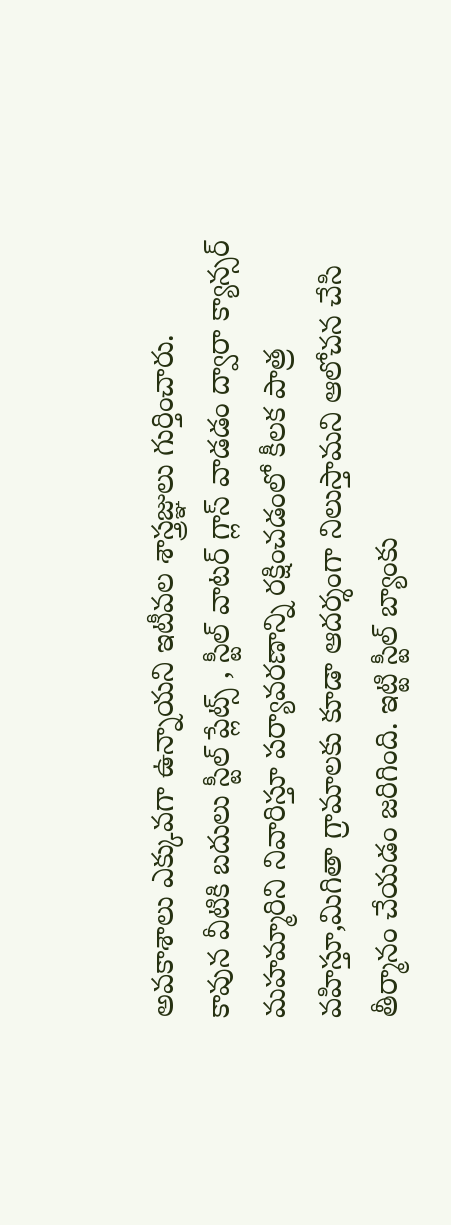అవకాశాలు ఎక్కువగా ఉన్నాయని ఇటీవల శాస్త్రజ్ఞులు గుర్తించారు.
కావున వీటికి బదులు స్టీల్ ప్లేట్స్ , స్టీల్ వాటర్ గ్లాస్ వాడడం ద్వారా క్యాన్సర్ మహమ్మారిని నివారిస్తూ పర్యావరణాన్ని రక్షించడంలో కీలక పాత్ర వహిస్తూ,మిగితా గ్రామాలకు కూడా ఆదర్శంగా నిలుస్తామని ఆలోచన చేసి తీర్మానం చేయడం జరిగింది. ఇట్టి స్టీల్ బ్యాంకు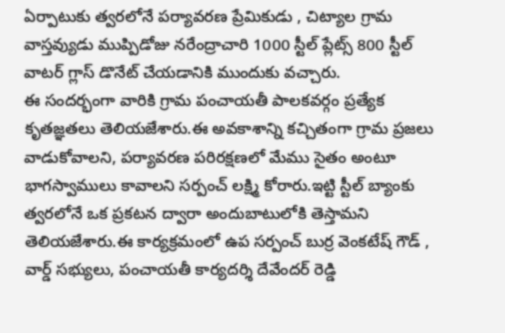ఏర్పాటుకు త్వరలోనే పర్యావరణ ప్రేమికుడు , చిట్యాల గ్రామ వాస్తవ్యుడు ముప్పిడోజు నరేంద్రాచారి 1000 స్టీల్ ప్లేట్స్ 800 స్టీల్ వాటర్ గ్లాస్ డొనేట్ చేయడానికి ముందుకు వచ్చారు.
ఈ సందర్భంగా వారికి గ్రామ పంచాయతీ పాలకవర్గం ప్రత్యేక కృతజ్ఞతలు తెలియజేశారు.ఈ అవకాశాన్ని కచ్చితంగా గ్రామ ప్రజలు వాడుకోవాలని, పర్యావరణ పరిరక్షణలో మేము సైతం అంటూ భాగస్వాములు కావాలని సర్పంచ్ లక్ష్మి కోరారు.ఇట్టి స్టీల్ బ్యాంకు త్వరలోనే ఒక ప్రకటన ద్వారా అందుబాటులోకి తెస్తామని తెలియజేశారు.ఈ కార్యక్రమంలో ఉప సర్పంచ్ బుర్ర వెంకటేష్ గౌడ్ , వార్డ్ సభ్యులు, పంచాయతీ కార్యదర్శి దేవేందర్ రెడ్డి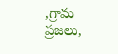,గ్రామ ప్రజలు,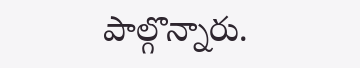పాల్గొన్నారు.